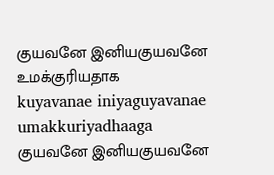குயவனே இனியகுயவனே உமக்குரியதாக
kuyavanae iniyaguyavanae umakkuriyadhaaga
குயவனே இனியகுயவனே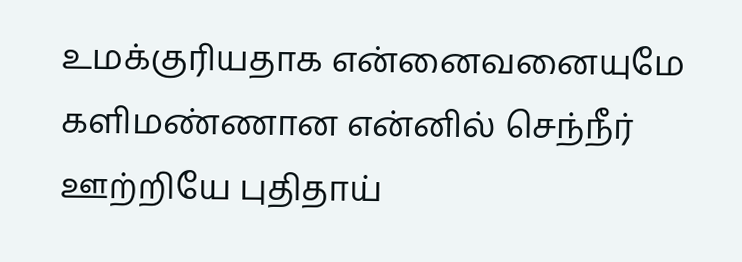உமக்குரியதாக என்னைவனையுமே களிமண்ணான என்னில் செந்நீர் ஊற்றியே புதிதாய்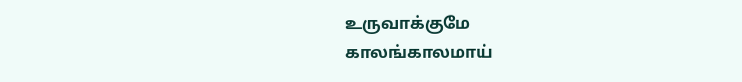உருவாக்குமே
காலங்காலமாய்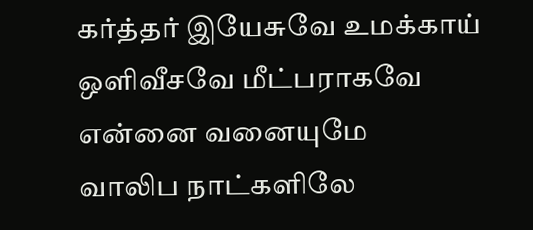கர்த்தர் இயேசுவே உமக்காய் ஒளிவீசவே மீட்பராகவே என்னை வனையுமே
வாலிப நாட்களிலே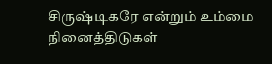சிருஷ்டிகரே என்றும் உம்மை நினைத்திடுகள்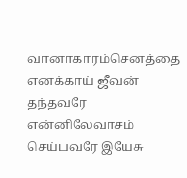வானாகாரம்செனத்தை
எனக்காய் ஜீவன் தந்தவரே என்னிலேவாசம் செய்பவரே இயேசு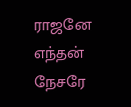ராஜனே எந்தன் நேசரே